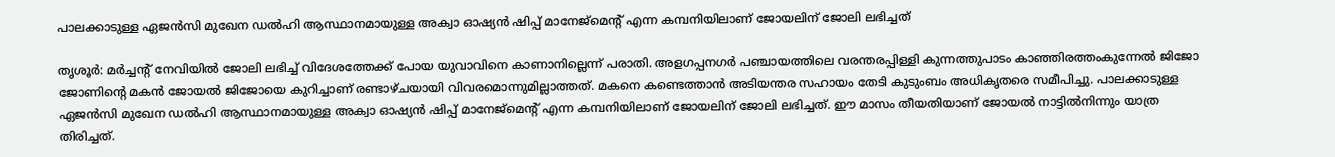പാലക്കാടുള്ള ഏജന്‍സി മുഖേന ഡല്‍ഹി ആസ്ഥാനമായുള്ള അക്വാ ഓഷ്യന്‍ ഷിപ്പ് മാനേജ്‌മെന്റ് എന്ന കമ്പനിയിലാണ് ജോയലിന് ജോലി ലഭിച്ചത്

തൃശൂര്‍: മര്‍ച്ചന്റ് നേവിയില്‍ ജോലി ലഭിച്ച് വിദേശത്തേക്ക് പോയ യുവാവിനെ കാണാനില്ലെന്ന് പരാതി. അളഗപ്പനഗര്‍ പഞ്ചായത്തിലെ വരന്തരപ്പിള്ളി കുന്നത്തുപാടം കാഞ്ഞിരത്തംകുന്നേല്‍ ജിജോ ജോണിന്റെ മകന്‍ ജോയല്‍ ജിജോയെ കുറിച്ചാണ് രണ്ടാഴ്ചയായി വിവരമൊന്നുമില്ലാത്തത്. മകനെ കണ്ടെത്താന്‍ അടിയന്തര സഹായം തേടി കുടുംബം അധികൃതരെ സമീപിച്ചു. പാലക്കാടുള്ള ഏജന്‍സി മുഖേന ഡല്‍ഹി ആസ്ഥാനമായുള്ള അക്വാ ഓഷ്യന്‍ ഷിപ്പ് മാനേജ്‌മെന്റ് എന്ന കമ്പനിയിലാണ് ജോയലിന് ജോലി ലഭിച്ചത്. ഈ മാസം തീയതിയാണ് ജോയല്‍ നാട്ടില്‍നിന്നും യാത്ര തിരിച്ചത്.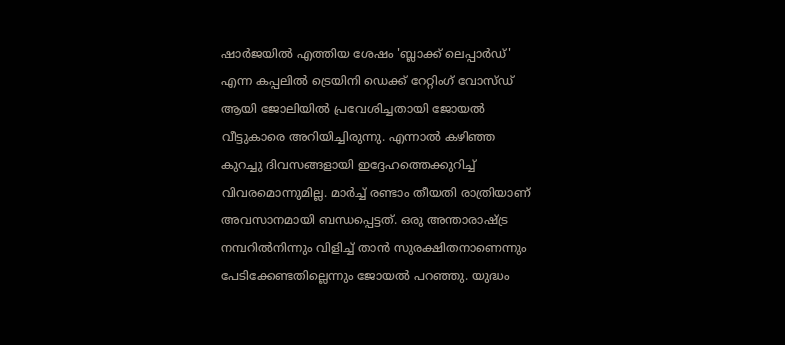ഷാര്‍ജയില്‍ എത്തിയ ശേഷം 'ബ്ലാക്ക് ലെപ്പാര്‍ഡ്' എന്ന കപ്പലില്‍ ട്രെയിനി ഡെക്ക് റേറ്റിംഗ് വോസ്ഡ് ആയി ജോലിയില്‍ പ്രവേശിച്ചതായി ജോയല്‍ വീട്ടുകാരെ അറിയിച്ചിരുന്നു. എന്നാല്‍ കഴിഞ്ഞ കുറച്ചു ദിവസങ്ങളായി ഇദ്ദേഹത്തെക്കുറിച്ച് വിവരമൊന്നുമില്ല. മാര്‍ച്ച് രണ്ടാം തീയതി രാത്രിയാണ് അവസാനമായി ബന്ധപ്പെട്ടത്. ഒരു അന്താരാഷ്ട്ര നമ്പറില്‍നിന്നും വിളിച്ച് താന്‍ സുരക്ഷിതനാണെന്നും പേടിക്കേണ്ടതില്ലെന്നും ജോയല്‍ പറഞ്ഞു. യുദ്ധം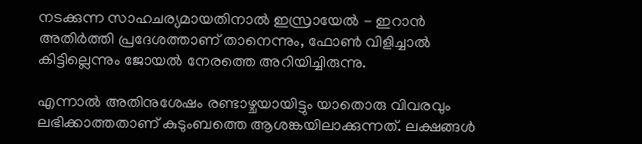നടക്കുന്ന സാഹചര്യമായതിനാല്‍ ഇസ്രായേല്‍ - ഇറാന്‍ അതിര്‍ത്തി പ്രദേശത്താണ് താനെന്നും, ഫോണ്‍ വിളിച്ചാല്‍ കിട്ടില്ലെന്നും ജോയല്‍ നേരത്തെ അറിയിച്ചിരുന്നു.

എന്നാല്‍ അതിനുശേഷം രണ്ടാഴ്ചയായിട്ടും യാതൊരു വിവരവും ലഭിക്കാത്തതാണ് കുടുംബത്തെ ആശങ്കയിലാക്കുന്നത്. ലക്ഷങ്ങള്‍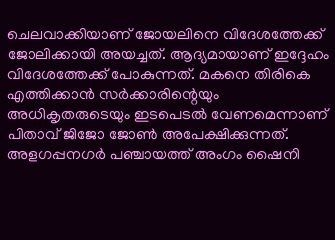ചെലവാക്കിയാണ് ജോയലിനെ വിദേശത്തേക്ക് ജോലിക്കായി അയച്ചത്. ആദ്യമായാണ് ഇദ്ദേഹം വിദേശത്തേക്ക് പോകുന്നത്. മകനെ തിരികെ എത്തിക്കാന്‍ സര്‍ക്കാരിന്റെയും അധികൃതരുടെയും ഇടപെടല്‍ വേണമെന്നാണ് പിതാവ് ജിജോ ജോണ്‍ അപേക്ഷിക്കുന്നത്. അളഗപ്പനഗര്‍ പഞ്ചായത്ത് അംഗം ഷൈനി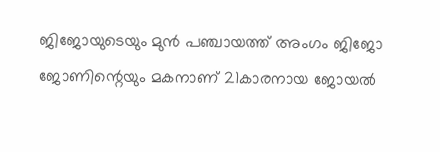ജിജോയുടെയും മുന്‍ പഞ്ചായത്ത് അംഗം ജിജോ ജോണിന്റെയും മകനാണ് 21കാരനായ ജോയല്‍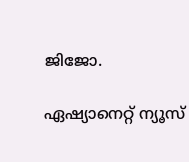ജിജോ.

ഏഷ്യാനെറ്റ് ന്യൂസ്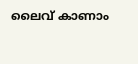ലൈവ് കാണാം